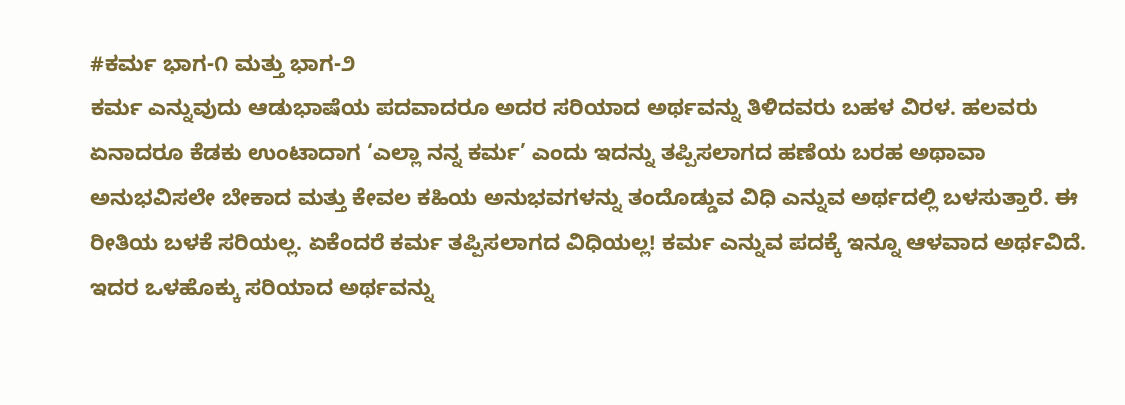#ಕರ್ಮ ಭಾಗ-೧ ಮತ್ತು ಭಾಗ-೨
ಕರ್ಮ ಎನ್ನುವುದು ಆಡುಭಾಷೆಯ ಪದವಾದರೂ ಅದರ ಸರಿಯಾದ ಅರ್ಥವನ್ನು ತಿಳಿದವರು ಬಹಳ ವಿರಳ. ಹಲವರು ಏನಾದರೂ ಕೆಡಕು ಉಂಟಾದಾಗ ‘ಎಲ್ಲಾ ನನ್ನ ಕರ್ಮ’ ಎಂದು ಇದನ್ನು ತಪ್ಪಿಸಲಾಗದ ಹಣೆಯ ಬರಹ ಅಥಾವಾ ಅನುಭವಿಸಲೇ ಬೇಕಾದ ಮತ್ತು ಕೇವಲ ಕಹಿಯ ಅನುಭವಗಳನ್ನು ತಂದೊಡ್ಡುವ ವಿಧಿ ಎನ್ನುವ ಅರ್ಥದಲ್ಲಿ ಬಳಸುತ್ತಾರೆ. ಈ ರೀತಿಯ ಬಳಕೆ ಸರಿಯಲ್ಲ. ಏಕೆಂದರೆ ಕರ್ಮ ತಪ್ಪಿಸಲಾಗದ ವಿಧಿಯಲ್ಲ! ಕರ್ಮ ಎನ್ನುವ ಪದಕ್ಕೆ ಇನ್ನೂ ಆಳವಾದ ಅರ್ಥವಿದೆ. ಇದರ ಒಳಹೊಕ್ಕು ಸರಿಯಾದ ಅರ್ಥವನ್ನು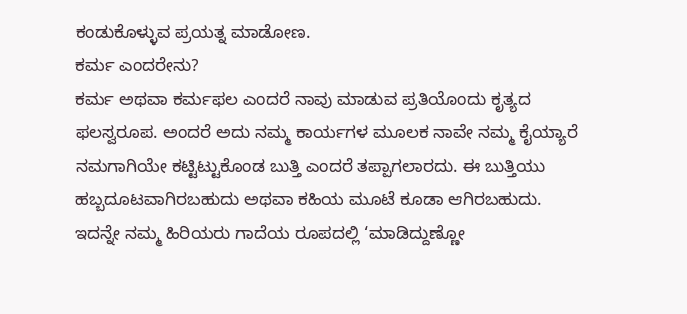ಕಂಡುಕೊಳ್ಳುವ ಪ್ರಯತ್ನ ಮಾಡೋಣ.
ಕರ್ಮ ಎಂದರೇನು?
ಕರ್ಮ ಅಥವಾ ಕರ್ಮಫಲ ಎಂದರೆ ನಾವು ಮಾಡುವ ಪ್ರತಿಯೊಂದು ಕೃತ್ಯದ ಫಲಸ್ವರೂಪ. ಅಂದರೆ ಅದು ನಮ್ಮ ಕಾರ್ಯಗಳ ಮೂಲಕ ನಾವೇ ನಮ್ಮ ಕೈಯ್ಯಾರೆ ನಮಗಾಗಿಯೇ ಕಟ್ಟಿಟ್ಟುಕೊಂಡ ಬುತ್ತಿ ಎಂದರೆ ತಪ್ಪಾಗಲಾರದು. ಈ ಬುತ್ತಿಯು ಹಬ್ಬದೂಟವಾಗಿರಬಹುದು ಅಥವಾ ಕಹಿಯ ಮೂಟೆ ಕೂಡಾ ಆಗಿರಬಹುದು. ಇದನ್ನೇ ನಮ್ಮ ಹಿರಿಯರು ಗಾದೆಯ ರೂಪದಲ್ಲಿ ‘ಮಾಡಿದ್ದುಣ್ಣೋ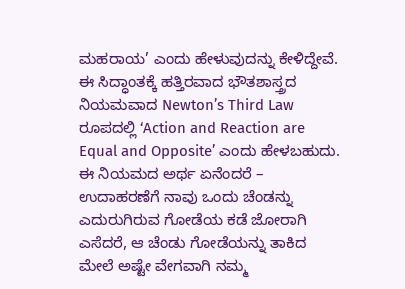ಮಹರಾಯ’ ಎಂದು ಹೇಳುವುದನ್ನು ಕೇಳಿದ್ದೇವೆ. ಈ ಸಿದ್ಧಾಂತಕ್ಕೆ ಹತ್ತಿರವಾದ ಭೌತಶಾಸ್ತ್ರದ ನಿಯಮವಾದ Newton’s Third Law ರೂಪದಲ್ಲಿ ‘Action and Reaction are Equal and Opposite’ ಎಂದು ಹೇಳಬಹುದು. ಈ ನಿಯಮದ ಅರ್ಥ ಏನೆಂದರೆ – ಉದಾಹರಣೆಗೆ ನಾವು ಒಂದು ಚೆಂಡನ್ನು ಎದುರುಗಿರುವ ಗೋಡೆಯ ಕಡೆ ಜೋರಾಗಿ ಎಸೆದರೆ, ಆ ಚೆಂಡು ಗೋಡೆಯನ್ನು ತಾಕಿದ ಮೇಲೆ ಅಷ್ಟೇ ವೇಗವಾಗಿ ನಮ್ಮ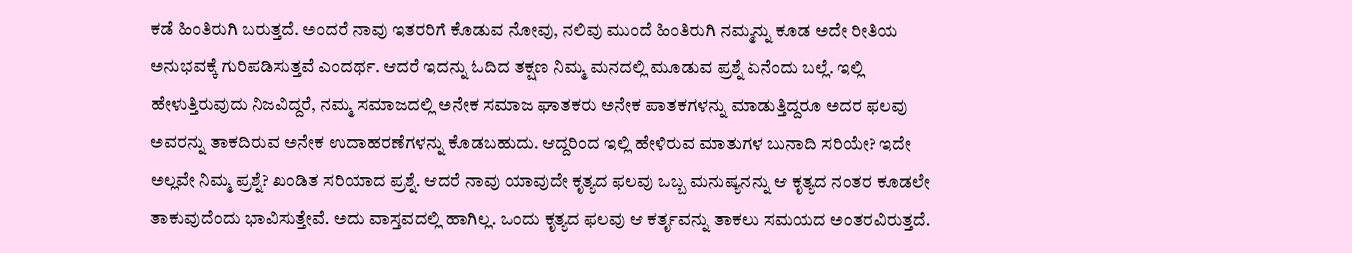ಕಡೆ ಹಿಂತಿರುಗಿ ಬರುತ್ತದೆ. ಅಂದರೆ ನಾವು ಇತರರಿಗೆ ಕೊಡುವ ನೋವು, ನಲಿವು ಮುಂದೆ ಹಿಂತಿರುಗಿ ನಮ್ಮನ್ನು ಕೂಡ ಅದೇ ರೀತಿಯ ಅನುಭವಕ್ಕೆ ಗುರಿಪಡಿಸುತ್ತವೆ ಎಂದರ್ಥ. ಆದರೆ ಇದನ್ನು ಓದಿದ ತಕ್ಷಣ ನಿಮ್ಮ ಮನದಲ್ಲಿ ಮೂಡುವ ಪ್ರಶ್ನೆ ಏನೆಂದು ಬಲ್ಲೆ. ಇಲ್ಲಿ ಹೇಳುತ್ತಿರುವುದು ನಿಜವಿದ್ದರೆ, ನಮ್ಮ ಸಮಾಜದಲ್ಲಿ ಅನೇಕ ಸಮಾಜ ಘಾತಕರು ಅನೇಕ ಪಾತಕಗಳನ್ನು ಮಾಡುತ್ತಿದ್ದರೂ ಅದರ ಫಲವು ಅವರನ್ನು ತಾಕದಿರುವ ಅನೇಕ ಉದಾಹರಣೆಗಳನ್ನು ಕೊಡಬಹುದು. ಆದ್ದರಿಂದ ಇಲ್ಲಿ ಹೇಳಿರುವ ಮಾತುಗಳ ಬುನಾದಿ ಸರಿಯೇ? ಇದೇ ಅಲ್ಲವೇ ನಿಮ್ಮ ಪ್ರಶ್ನೆ? ಖಂಡಿತ ಸರಿಯಾದ ಪ್ರಶ್ನೆ. ಆದರೆ ನಾವು ಯಾವುದೇ ಕೃತ್ಯದ ಫಲವು ಒಬ್ಬ ಮನುಷ್ಯನನ್ನು ಆ ಕೃತ್ಯದ ನಂತರ ಕೂಡಲೇ ತಾಕುವುದೆಂದು ಭಾವಿಸುತ್ತೇವೆ. ಅದು ವಾಸ್ತವದಲ್ಲಿ ಹಾಗಿಲ್ಲ. ಒಂದು ಕೃತ್ಯದ ಫಲವು ಆ ಕರ್ತೃವನ್ನು ತಾಕಲು ಸಮಯದ ಅಂತರವಿರುತ್ತದೆ.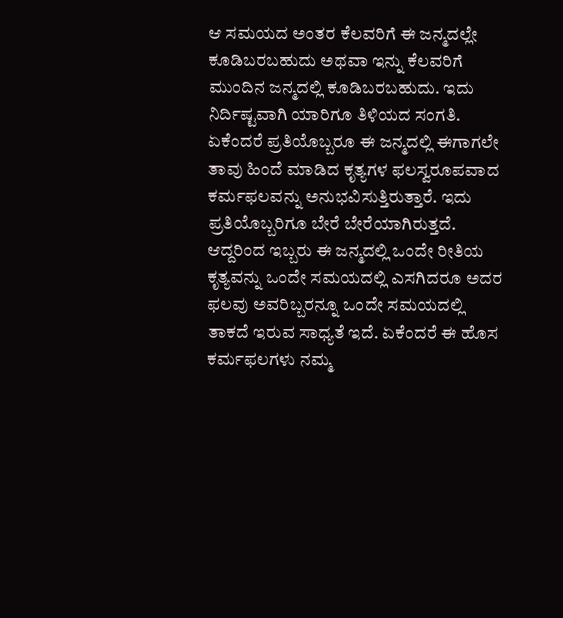ಆ ಸಮಯದ ಅಂತರ ಕೆಲವರಿಗೆ ಈ ಜನ್ಮದಲ್ಲೇ ಕೂಡಿಬರಬಹುದು ಅಥವಾ ಇನ್ನು ಕೆಲವರಿಗೆ ಮುಂದಿನ ಜನ್ಮದಲ್ಲಿ ಕೂಡಿಬರಬಹುದು. ಇದು ನಿರ್ದಿಷ್ಟವಾಗಿ ಯಾರಿಗೂ ತಿಳಿಯದ ಸಂಗತಿ. ಏಕೆಂದರೆ ಪ್ರತಿಯೊಬ್ಬರೂ ಈ ಜನ್ಮದಲ್ಲಿ ಈಗಾಗಲೇ ತಾವು ಹಿಂದೆ ಮಾಡಿದ ಕೃತ್ಯಗಳ ಫಲಸ್ವರೂಪವಾದ ಕರ್ಮಫಲವನ್ನು ಅನುಭವಿಸುತ್ತಿರುತ್ತಾರೆ. ಇದು ಪ್ರತಿಯೊಬ್ಬರಿಗೂ ಬೇರೆ ಬೇರೆಯಾಗಿರುತ್ತದೆ. ಆದ್ದರಿಂದ ಇಬ್ಬರು ಈ ಜನ್ಮದಲ್ಲಿ ಒಂದೇ ರೀತಿಯ ಕೃತ್ಯವನ್ನು ಒಂದೇ ಸಮಯದಲ್ಲಿ ಎಸಗಿದರೂ ಅದರ ಫಲವು ಅವರಿಬ್ಬರನ್ನೂ ಒಂದೇ ಸಮಯದಲ್ಲಿ ತಾಕದೆ ಇರುವ ಸಾಧ್ಯತೆ ಇದೆ. ಏಕೆಂದರೆ ಈ ಹೊಸ ಕರ್ಮಫಲಗಳು ನಮ್ಮ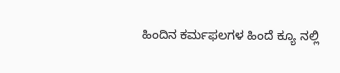ಹಿಂದಿನ ಕರ್ಮಫಲಗಳ ಹಿಂದೆ ಕ್ಯೂ ನಲ್ಲಿ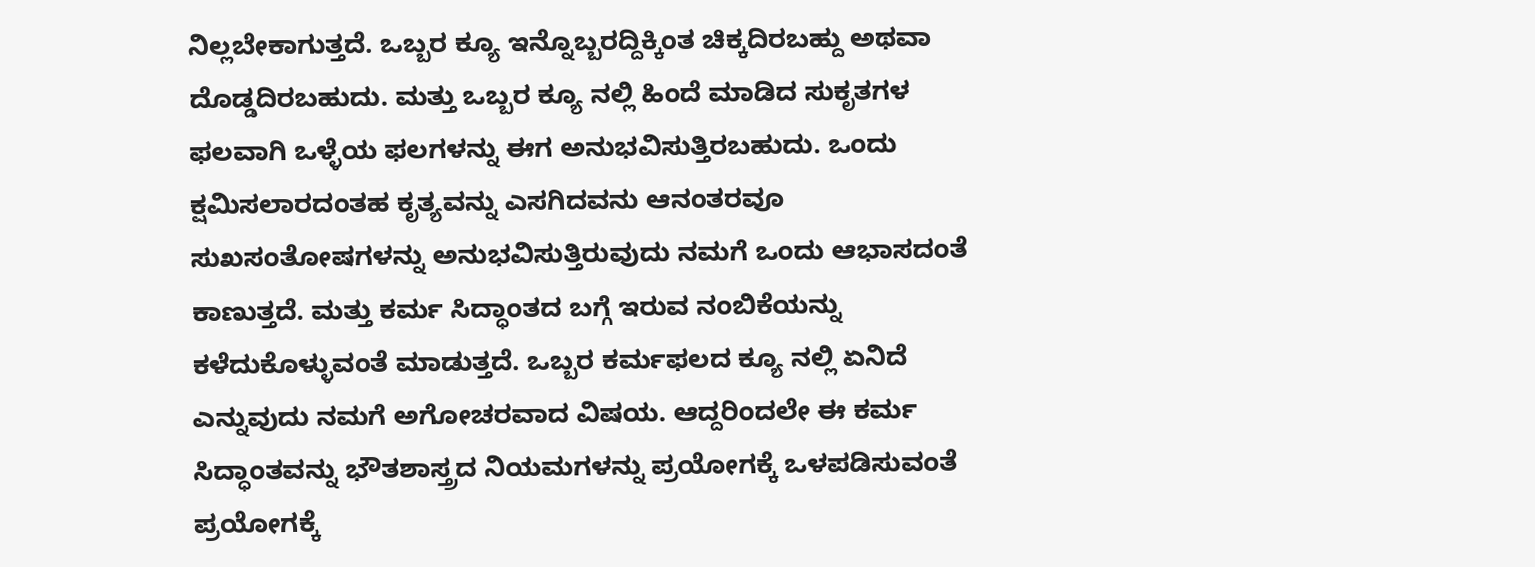ನಿಲ್ಲಬೇಕಾಗುತ್ತದೆ. ಒಬ್ಬರ ಕ್ಯೂ ಇನ್ನೊಬ್ಬರದ್ದಿಕ್ಕಿಂತ ಚಿಕ್ಕದಿರಬಹ್ದು ಅಥವಾ ದೊಡ್ಡದಿರಬಹುದು. ಮತ್ತು ಒಬ್ಬರ ಕ್ಯೂ ನಲ್ಲಿ ಹಿಂದೆ ಮಾಡಿದ ಸುಕೃತಗಳ ಫಲವಾಗಿ ಒಳ್ಳೆಯ ಫಲಗಳನ್ನು ಈಗ ಅನುಭವಿಸುತ್ತಿರಬಹುದು. ಒಂದು ಕ್ಷಮಿಸಲಾರದಂತಹ ಕೃತ್ಯವನ್ನು ಎಸಗಿದವನು ಆನಂತರವೂ ಸುಖಸಂತೋಷಗಳನ್ನು ಅನುಭವಿಸುತ್ತಿರುವುದು ನಮಗೆ ಒಂದು ಆಭಾಸದಂತೆ ಕಾಣುತ್ತದೆ. ಮತ್ತು ಕರ್ಮ ಸಿದ್ಧಾಂತದ ಬಗ್ಗೆ ಇರುವ ನಂಬಿಕೆಯನ್ನು ಕಳೆದುಕೊಳ್ಳುವಂತೆ ಮಾಡುತ್ತದೆ. ಒಬ್ಬರ ಕರ್ಮಫಲದ ಕ್ಯೂ ನಲ್ಲಿ ಏನಿದೆ ಎನ್ನುವುದು ನಮಗೆ ಅಗೋಚರವಾದ ವಿಷಯ. ಆದ್ದರಿಂದಲೇ ಈ ಕರ್ಮ ಸಿದ್ಧಾಂತವನ್ನು ಭೌತಶಾಸ್ತ್ರದ ನಿಯಮಗಳನ್ನು ಪ್ರಯೋಗಕ್ಕೆ ಒಳಪಡಿಸುವಂತೆ ಪ್ರಯೋಗಕ್ಕೆ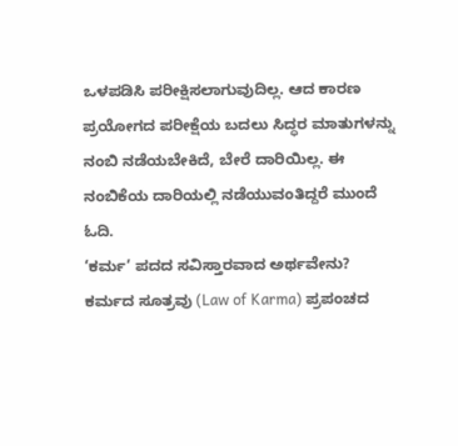ಒಳಪಡಿಸಿ ಪರೀಕ್ಷಿಸಲಾಗುವುದಿಲ್ಲ. ಆದ ಕಾರಣ ಪ್ರಯೋಗದ ಪರೀಕ್ಷೆಯ ಬದಲು ಸಿದ್ಧರ ಮಾತುಗಳನ್ನು ನಂಬಿ ನಡೆಯಬೇಕಿದೆ, ಬೇರೆ ದಾರಿಯಿಲ್ಲ. ಈ ನಂಬಿಕೆಯ ದಾರಿಯಲ್ಲಿ ನಡೆಯುವಂತಿದ್ದರೆ ಮುಂದೆ ಓದಿ.
‘ಕರ್ಮ’ ಪದದ ಸವಿಸ್ತಾರವಾದ ಅರ್ಥವೇನು?
ಕರ್ಮದ ಸೂತ್ರವು (Law of Karma) ಪ್ರಪಂಚದ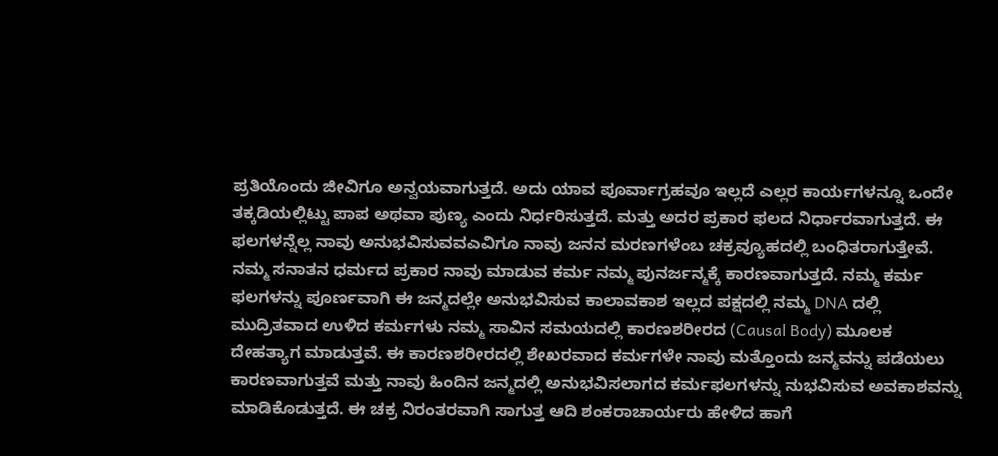ಪ್ರತಿಯೊಂದು ಜೀವಿಗೂ ಅನ್ವಯವಾಗುತ್ತದೆ. ಅದು ಯಾವ ಪೂರ್ವಾಗ್ರಹವೂ ಇಲ್ಲದೆ ಎಲ್ಲರ ಕಾರ್ಯಗಳನ್ನೂ ಒಂದೇ ತಕ್ಕಡಿಯಲ್ಲಿಟ್ಟು ಪಾಪ ಅಥವಾ ಪುಣ್ಯ ಎಂದು ನಿರ್ಧರಿಸುತ್ತದೆ. ಮತ್ತು ಅದರ ಪ್ರಕಾರ ಫಲದ ನಿರ್ಧಾರವಾಗುತ್ತದೆ. ಈ ಫಲಗಳನ್ನೆಲ್ಲ ನಾವು ಅನುಭವಿಸುವವಎವಿಗೂ ನಾವು ಜನನ ಮರಣಗಳೆಂಬ ಚಕ್ರವ್ಯೂಹದಲ್ಲಿ ಬಂಧಿತರಾಗುತ್ತೇವೆ.
ನಮ್ಮ ಸನಾತನ ಧರ್ಮದ ಪ್ರಕಾರ ನಾವು ಮಾಡುವ ಕರ್ಮ ನಮ್ಮ ಪುನರ್ಜನ್ಮಕ್ಕೆ ಕಾರಣವಾಗುತ್ತದೆ. ನಮ್ಮ ಕರ್ಮ ಫಲಗಳನ್ನು ಪೂರ್ಣವಾಗಿ ಈ ಜನ್ಮದಲ್ಲೇ ಅನುಭವಿಸುವ ಕಾಲಾವಕಾಶ ಇಲ್ಲದ ಪಕ್ಷದಲ್ಲಿ ನಮ್ಮ DNA ದಲ್ಲಿ ಮುದ್ರಿತವಾದ ಉಳಿದ ಕರ್ಮಗಳು ನಮ್ಮ ಸಾವಿನ ಸಮಯದಲ್ಲಿ ಕಾರಣಶರೀರದ (Causal Body) ಮೂಲಕ ದೇಹತ್ಯಾಗ ಮಾಡುತ್ತವೆ. ಈ ಕಾರಣಶರೀರದಲ್ಲಿ ಶೇಖರವಾದ ಕರ್ಮಗಳೇ ನಾವು ಮತ್ತೊಂದು ಜನ್ಮವನ್ನು ಪಡೆಯಲು ಕಾರಣವಾಗುತ್ತವೆ ಮತ್ತು ನಾವು ಹಿಂದಿನ ಜನ್ಮದಲ್ಲಿ ಅನುಭವಿಸಲಾಗದ ಕರ್ಮಫಲಗಳನ್ನು ನುಭವಿಸುವ ಅವಕಾಶವನ್ನು ಮಾಡಿಕೊಡುತ್ತದೆ. ಈ ಚಕ್ರ ನಿರಂತರವಾಗಿ ಸಾಗುತ್ತ ಆದಿ ಶಂಕರಾಚಾರ್ಯರು ಹೇಳಿದ ಹಾಗೆ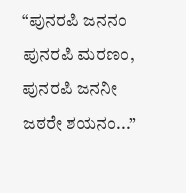“ಪುನರಪಿ ಜನನಂ ಪುನರಪಿ ಮರಣಂ, ಪುನರಪಿ ಜನನೀ ಜಠರೇ ಶಯನಂ...”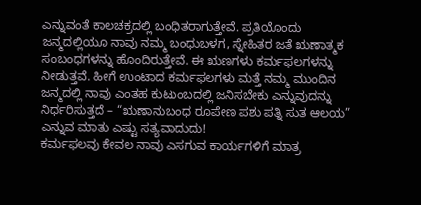ಎನ್ನುವಂತೆ ಕಾಲಚಕ್ರದಲ್ಲಿ ಬಂಧಿತರಾಗುತ್ತೇವೆ. ಪ್ರತಿಯೊಂದು ಜನ್ಮದಲ್ಲಿಯೂ ನಾವು ನಮ್ಮ ಬಂಧುಬಳಗ, ಸ್ನೇಹಿತರ ಜತೆ ಋಣಾತ್ಮಕ ಸಂಬಂಧಗಳನ್ನು ಹೊಂದಿರುತ್ತೇವೆ. ಈ ಋಣಗಳು ಕರ್ಮಫಲಗಳನ್ನು ನೀಡುತ್ತವೆ. ಹೀಗೆ ಉಂಟಾದ ಕರ್ಮಫಲಗಳು ಮತ್ತೆ ನಮ್ಮ ಮುಂದಿನ ಜನ್ಮದಲ್ಲಿ ನಾವು ಎಂತಹ ಕುಟುಂಬದಲ್ಲಿ ಜನಿಸಬೇಕು ಎನ್ನುವುದನ್ನು ನಿರ್ಧರಿಸುತ್ತದೆ – “ಋಣಾನುಬಂಧ ರೂಪೇಣ ಪಶು ಪತ್ನಿ ಸುತ ಆಲಯ” ಎನ್ನುವ ಮಾತು ಎಷ್ಟು ಸತ್ಯವಾದುದು!
ಕರ್ಮಫಲವು ಕೇವಲ ನಾವು ಎಸಗುವ ಕಾರ್ಯಗಳಿಗೆ ಮಾತ್ರ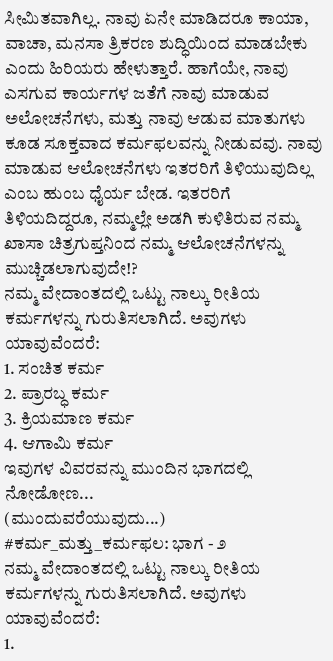ಸೀಮಿತವಾಗಿಲ್ಲ. ನಾವು ಏನೇ ಮಾಡಿದರೂ ಕಾಯಾ, ವಾಚಾ, ಮನಸಾ ತ್ರಿಕರಣ ಶುದ್ಧಿಯಿಂದ ಮಾಡಬೇಕು ಎಂದು ಹಿರಿಯರು ಹೇಳುತ್ತಾರೆ. ಹಾಗೆಯೇ, ನಾವು ಎಸಗುವ ಕಾರ್ಯಗಳ ಜತೆಗೆ ನಾವು ಮಾಡುವ ಅಲೋಚನೆಗಳು, ಮತ್ತು ನಾವು ಆಡುವ ಮಾತುಗಳು ಕೂಡ ಸೂಕ್ತವಾದ ಕರ್ಮಫಲವನ್ನು ನೀಡುವವು. ನಾವು ಮಾಡುವ ಆಲೋಚನೆಗಳು ಇತರರಿಗೆ ತಿಳಿಯುವುದಿಲ್ಲ ಎಂಬ ಹುಂಬ ಧೈರ್ಯ ಬೇಡ. ಇತರರಿಗೆ ತಿಳಿಯದಿದ್ದರೂ, ನಮ್ಮಲ್ಲೇ ಅಡಗಿ ಕುಳಿತಿರುವ ನಮ್ಮ ಖಾಸಾ ಚಿತ್ರಗುಪ್ತನಿಂದ ನಮ್ಮ ಆಲೋಚನೆಗಳನ್ನು ಮುಚ್ಚಿಡಲಾಗುವುದೇ!?
ನಮ್ಮ ವೇದಾಂತದಲ್ಲಿ ಒಟ್ಟು ನಾಲ್ಕು ರೀತಿಯ ಕರ್ಮಗಳನ್ನು ಗುರುತಿಸಲಾಗಿದೆ. ಅವುಗಳು ಯಾವುವೆಂದರೆ:
1. ಸಂಚಿತ ಕರ್ಮ
2. ಪ್ರಾರಬ್ಧ ಕರ್ಮ
3. ಕ್ರಿಯಮಾಣ ಕರ್ಮ
4. ಆಗಾಮಿ ಕರ್ಮ
ಇವುಗಳ ವಿವರವನ್ನು ಮುಂದಿನ ಭಾಗದಲ್ಲಿ ನೋಡೋಣ...
(ಮುಂದುವರೆಯುವುದು...)
#ಕರ್ಮ_ಮತ್ತು_ಕರ್ಮಫಲ: ಭಾಗ - ೨
ನಮ್ಮ ವೇದಾಂತದಲ್ಲಿ ಒಟ್ಟು ನಾಲ್ಕು ರೀತಿಯ ಕರ್ಮಗಳನ್ನು ಗುರುತಿಸಲಾಗಿದೆ. ಅವುಗಳು ಯಾವುವೆಂದರೆ:
1.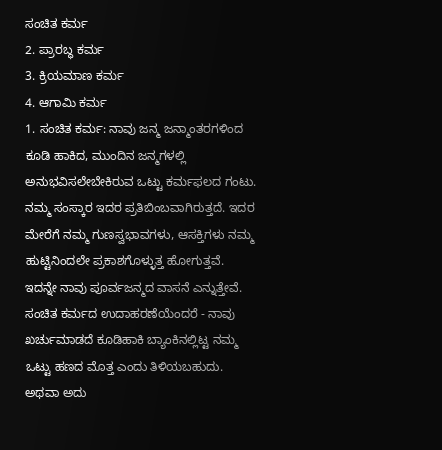ಸಂಚಿತ ಕರ್ಮ
2. ಪ್ರಾರಬ್ಧ ಕರ್ಮ
3. ಕ್ರಿಯಮಾಣ ಕರ್ಮ
4. ಆಗಾಮಿ ಕರ್ಮ
1. ಸಂಚಿತ ಕರ್ಮ: ನಾವು ಜನ್ಮ ಜನ್ಮಾಂತರಗಳಿಂದ ಕೂಡಿ ಹಾಕಿದ, ಮುಂದಿನ ಜನ್ಮಗಳಲ್ಲಿ ಅನುಭವಿಸಲೇಬೇಕಿರುವ ಒಟ್ಟು ಕರ್ಮಫಲದ ಗಂಟು. ನಮ್ಮ ಸಂಸ್ಕಾರ ಇದರ ಪ್ರತಿಬಿಂಬವಾಗಿರುತ್ತದೆ. ಇದರ ಮೇರೆಗೆ ನಮ್ಮ ಗುಣಸ್ವಭಾವಗಳು, ಆಸಕ್ತಿಗಳು ನಮ್ಮ ಹುಟ್ಟಿನಿಂದಲೇ ಪ್ರಕಾಶಗೊಳ್ಳುತ್ತ ಹೋಗುತ್ತವೆ. ಇದನ್ನೇ ನಾವು ಪೂರ್ವಜನ್ಮದ ವಾಸನೆ ಎನ್ನುತ್ತೇವೆ.
ಸಂಚಿತ ಕರ್ಮದ ಉದಾಹರಣೆಯೆಂದರೆ - ನಾವು ಖರ್ಚುಮಾಡದೆ ಕೂಡಿಹಾಕಿ ಬ್ಯಾಂಕಿನಲ್ಲಿಟ್ಟ ನಮ್ಮ ಒಟ್ಟು ಹಣದ ಮೊತ್ತ ಎಂದು ತಿಳಿಯಬಹುದು. ಅಥವಾ ಅದು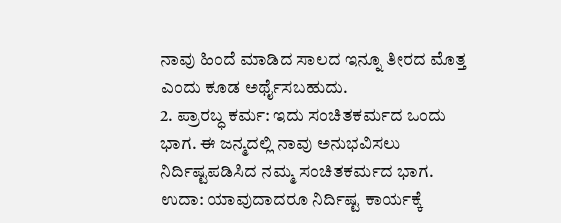ನಾವು ಹಿಂದೆ ಮಾಡಿದ ಸಾಲದ ಇನ್ನೂ ತೀರದ ಮೊತ್ತ ಎಂದು ಕೂಡ ಅರ್ಥೈಸಬಹುದು.
2. ಪ್ರಾರಬ್ಧ ಕರ್ಮ: ಇದು ಸಂಚಿತಕರ್ಮದ ಒಂದು ಭಾಗ. ಈ ಜನ್ಮದಲ್ಲಿ ನಾವು ಅನುಭವಿಸಲು ನಿರ್ದಿಷ್ಟಪಡಿಸಿದ ನಮ್ಮ ಸಂಚಿತಕರ್ಮದ ಭಾಗ.
ಉದಾ: ಯಾವುದಾದರೂ ನಿರ್ದಿಷ್ಟ ಕಾರ್ಯಕ್ಕೆ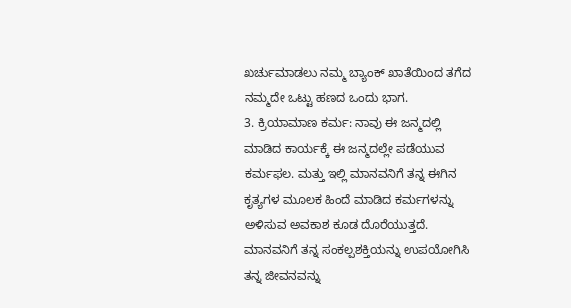ಖರ್ಚುಮಾಡಲು ನಮ್ಮ ಬ್ಯಾಂಕ್ ಖಾತೆಯಿಂದ ತಗೆದ ನಮ್ಮದೇ ಒಟ್ಟು ಹಣದ ಒಂದು ಭಾಗ.
3. ಕ್ರಿಯಾಮಾಣ ಕರ್ಮ: ನಾವು ಈ ಜನ್ಮದಲ್ಲಿ ಮಾಡಿದ ಕಾರ್ಯಕ್ಕೆ ಈ ಜನ್ಮದಲ್ಲೇ ಪಡೆಯುವ ಕರ್ಮಫಲ. ಮತ್ತು ಇಲ್ಲಿ ಮಾನವನಿಗೆ ತನ್ನ ಈಗಿನ ಕೃತ್ಯಗಳ ಮೂಲಕ ಹಿಂದೆ ಮಾಡಿದ ಕರ್ಮಗಳನ್ನು ಅಳಿಸುವ ಅವಕಾಶ ಕೂಡ ದೊರೆಯುತ್ತದೆ. ಮಾನವನಿಗೆ ತನ್ನ ಸಂಕಲ್ಪಶಕ್ತಿಯನ್ನು ಉಪಯೋಗಿಸಿ ತನ್ನ ಜೀವನವನ್ನು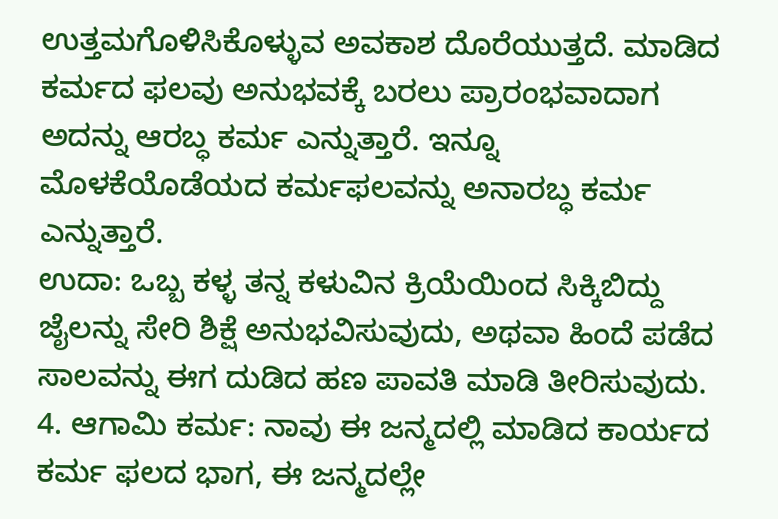ಉತ್ತಮಗೊಳಿಸಿಕೊಳ್ಳುವ ಅವಕಾಶ ದೊರೆಯುತ್ತದೆ. ಮಾಡಿದ ಕರ್ಮದ ಫಲವು ಅನುಭವಕ್ಕೆ ಬರಲು ಪ್ರಾರಂಭವಾದಾಗ ಅದನ್ನು ಆರಬ್ಧ ಕರ್ಮ ಎನ್ನುತ್ತಾರೆ. ಇನ್ನೂ ಮೊಳಕೆಯೊಡೆಯದ ಕರ್ಮಫಲವನ್ನು ಅನಾರಬ್ಧ ಕರ್ಮ ಎನ್ನುತ್ತಾರೆ.
ಉದಾ: ಒಬ್ಬ ಕಳ್ಳ ತನ್ನ ಕಳುವಿನ ಕ್ರಿಯೆಯಿಂದ ಸಿಕ್ಕಿಬಿದ್ದು ಜೈಲನ್ನು ಸೇರಿ ಶಿಕ್ಷೆ ಅನುಭವಿಸುವುದು, ಅಥವಾ ಹಿಂದೆ ಪಡೆದ ಸಾಲವನ್ನು ಈಗ ದುಡಿದ ಹಣ ಪಾವತಿ ಮಾಡಿ ತೀರಿಸುವುದು.
4. ಆಗಾಮಿ ಕರ್ಮ: ನಾವು ಈ ಜನ್ಮದಲ್ಲಿ ಮಾಡಿದ ಕಾರ್ಯದ ಕರ್ಮ ಫಲದ ಭಾಗ, ಈ ಜನ್ಮದಲ್ಲೇ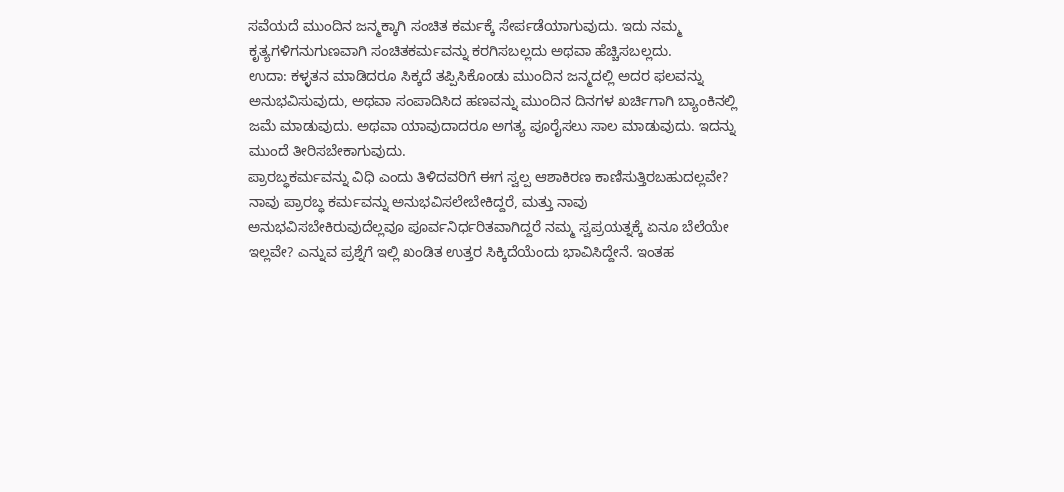ಸವೆಯದೆ ಮುಂದಿನ ಜನ್ಮಕ್ಕಾಗಿ ಸಂಚಿತ ಕರ್ಮಕ್ಕೆ ಸೇರ್ಪಡೆಯಾಗುವುದು. ಇದು ನಮ್ಮ ಕೃತ್ಯಗಳಿಗನುಗುಣವಾಗಿ ಸಂಚಿತಕರ್ಮವನ್ನು ಕರಗಿಸಬಲ್ಲದು ಅಥವಾ ಹೆಚ್ಚಿಸಬಲ್ಲದು.
ಉದಾ: ಕಳ್ಳತನ ಮಾಡಿದರೂ ಸಿಕ್ಕದೆ ತಪ್ಪಿಸಿಕೊಂಡು ಮುಂದಿನ ಜನ್ಮದಲ್ಲಿ ಅದರ ಫಲವನ್ನು ಅನುಭವಿಸುವುದು, ಅಥವಾ ಸಂಪಾದಿಸಿದ ಹಣವನ್ನು ಮುಂದಿನ ದಿನಗಳ ಖರ್ಚಿಗಾಗಿ ಬ್ಯಾಂಕಿನಲ್ಲಿ ಜಮೆ ಮಾಡುವುದು. ಅಥವಾ ಯಾವುದಾದರೂ ಅಗತ್ಯ ಪೂರೈಸಲು ಸಾಲ ಮಾಡುವುದು. ಇದನ್ನು ಮುಂದೆ ತೀರಿಸಬೇಕಾಗುವುದು.
ಪ್ರಾರಬ್ಧಕರ್ಮವನ್ನು ವಿಧಿ ಎಂದು ತಿಳಿದವರಿಗೆ ಈಗ ಸ್ವಲ್ಪ ಆಶಾಕಿರಣ ಕಾಣಿಸುತ್ತಿರಬಹುದಲ್ಲವೇ? ನಾವು ಪ್ರಾರಬ್ಧ ಕರ್ಮವನ್ನು ಅನುಭವಿಸಲೇಬೇಕಿದ್ದರೆ, ಮತ್ತು ನಾವು ಅನುಭವಿಸಬೇಕಿರುವುದೆಲ್ಲವೂ ಪೂರ್ವನಿರ್ಧರಿತವಾಗಿದ್ದರೆ ನಮ್ಮ ಸ್ವಪ್ರಯತ್ನಕ್ಕೆ ಏನೂ ಬೆಲೆಯೇ ಇಲ್ಲವೇ? ಎನ್ನುವ ಪ್ರಶ್ನೆಗೆ ಇಲ್ಲಿ ಖಂಡಿತ ಉತ್ತರ ಸಿಕ್ಕಿದೆಯೆಂದು ಭಾವಿಸಿದ್ದೇನೆ. ಇಂತಹ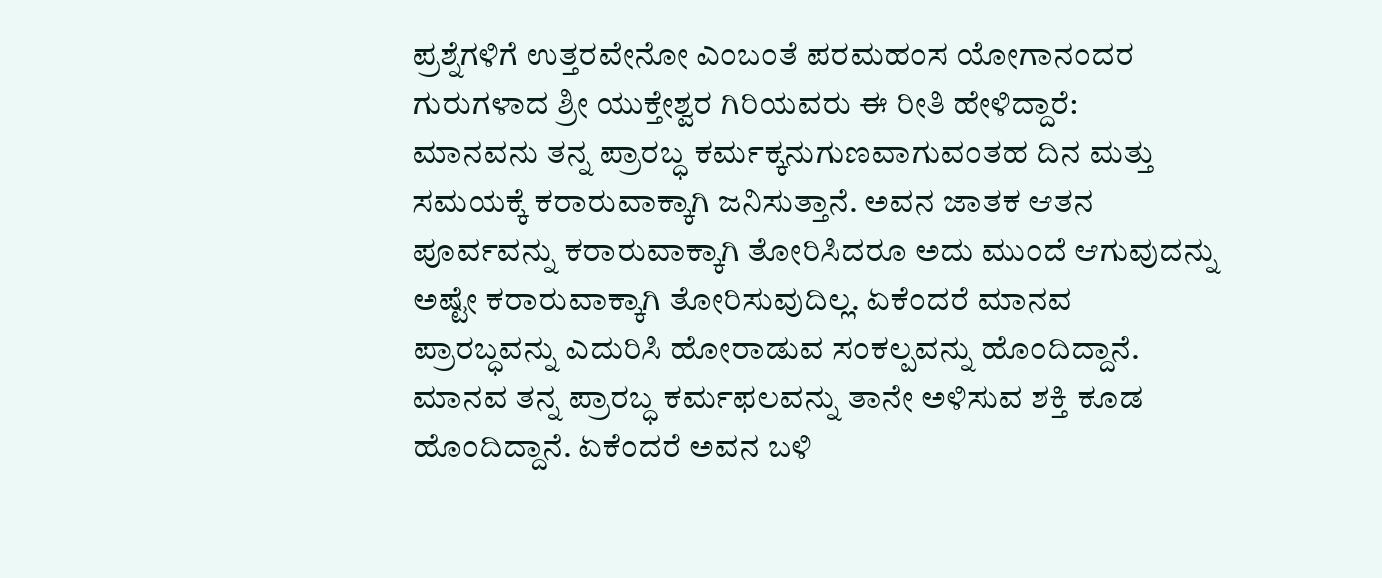ಪ್ರಶ್ನೆಗಳಿಗೆ ಉತ್ತರವೇನೋ ಎಂಬಂತೆ ಪರಮಹಂಸ ಯೋಗಾನಂದರ ಗುರುಗಳಾದ ಶ್ರೀ ಯುಕ್ತೇಶ್ವರ ಗಿರಿಯವರು ಈ ರೀತಿ ಹೇಳಿದ್ದಾರೆ:
ಮಾನವನು ತನ್ನ ಪ್ರಾರಬ್ಧ ಕರ್ಮಕ್ಕನುಗುಣವಾಗುವಂತಹ ದಿನ ಮತ್ತು ಸಮಯಕ್ಕೆ ಕರಾರುವಾಕ್ಕಾಗಿ ಜನಿಸುತ್ತಾನೆ. ಅವನ ಜಾತಕ ಆತನ ಪೂರ್ವವನ್ನು ಕರಾರುವಾಕ್ಕಾಗಿ ತೋರಿಸಿದರೂ ಅದು ಮುಂದೆ ಆಗುವುದನ್ನು ಅಷ್ಟೇ ಕರಾರುವಾಕ್ಕಾಗಿ ತೋರಿಸುವುದಿಲ್ಲ. ಏಕೆಂದರೆ ಮಾನವ ಪ್ರಾರಬ್ಧವನ್ನು ಎದುರಿಸಿ ಹೋರಾಡುವ ಸಂಕಲ್ಪವನ್ನು ಹೊಂದಿದ್ದಾನೆ. ಮಾನವ ತನ್ನ ಪ್ರಾರಬ್ಧ ಕರ್ಮಫಲವನ್ನು ತಾನೇ ಅಳಿಸುವ ಶಕ್ತಿ ಕೂಡ ಹೊಂದಿದ್ದಾನೆ. ಏಕೆಂದರೆ ಅವನ ಬಳಿ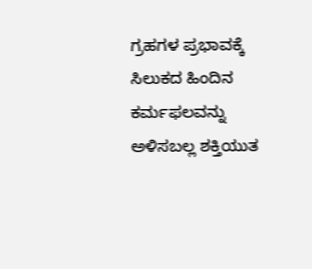ಗ್ರಹಗಳ ಪ್ರಭಾವಕ್ಕೆ ಸಿಲುಕದ ಹಿಂದಿನ ಕರ್ಮಫಲವನ್ನು ಅಳಿಸಬಲ್ಲ ಶಕ್ತಿಯುತ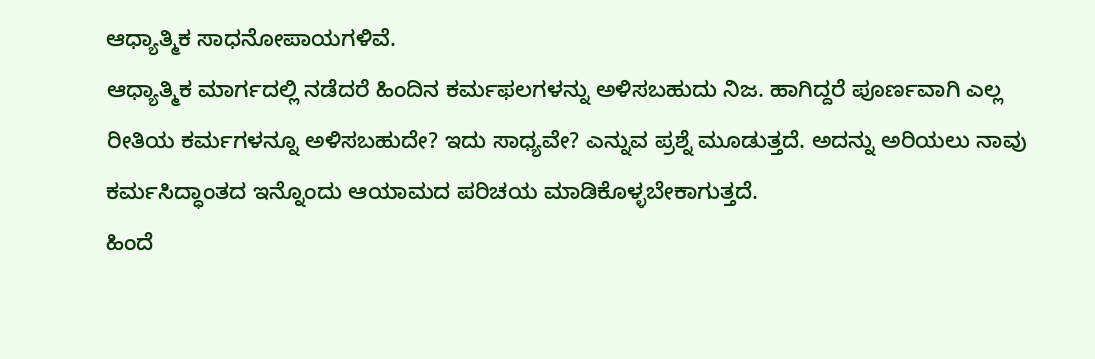ಆಧ್ಯಾತ್ಮಿಕ ಸಾಧನೋಪಾಯಗಳಿವೆ.
ಆಧ್ಯಾತ್ಮಿಕ ಮಾರ್ಗದಲ್ಲಿ ನಡೆದರೆ ಹಿಂದಿನ ಕರ್ಮಫಲಗಳನ್ನು ಅಳಿಸಬಹುದು ನಿಜ. ಹಾಗಿದ್ದರೆ ಪೂರ್ಣವಾಗಿ ಎಲ್ಲ ರೀತಿಯ ಕರ್ಮಗಳನ್ನೂ ಅಳಿಸಬಹುದೇ? ಇದು ಸಾಧ್ಯವೇ? ಎನ್ನುವ ಪ್ರಶ್ನೆ ಮೂಡುತ್ತದೆ. ಅದನ್ನು ಅರಿಯಲು ನಾವು ಕರ್ಮಸಿದ್ಧಾಂತದ ಇನ್ನೊಂದು ಆಯಾಮದ ಪರಿಚಯ ಮಾಡಿಕೊಳ್ಳಬೇಕಾಗುತ್ತದೆ.
ಹಿಂದೆ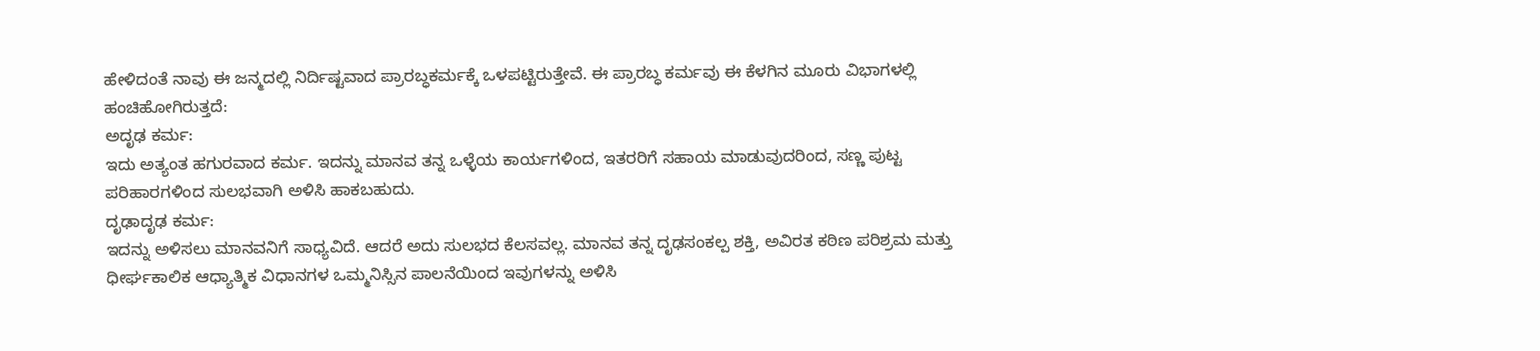ಹೇಳಿದಂತೆ ನಾವು ಈ ಜನ್ಮದಲ್ಲಿ ನಿರ್ದಿಷ್ಟವಾದ ಪ್ರಾರಬ್ಧಕರ್ಮಕ್ಕೆ ಒಳಪಟ್ಟಿರುತ್ತೇವೆ. ಈ ಪ್ರಾರಬ್ಧ ಕರ್ಮವು ಈ ಕೆಳಗಿನ ಮೂರು ವಿಭಾಗಳಲ್ಲಿ ಹಂಚಿಹೋಗಿರುತ್ತದೆ:
ಅದೃಢ ಕರ್ಮ:
ಇದು ಅತ್ಯಂತ ಹಗುರವಾದ ಕರ್ಮ. ಇದನ್ನು ಮಾನವ ತನ್ನ ಒಳ್ಳೆಯ ಕಾರ್ಯಗಳಿಂದ, ಇತರರಿಗೆ ಸಹಾಯ ಮಾಡುವುದರಿಂದ, ಸಣ್ಣ ಪುಟ್ಟ ಪರಿಹಾರಗಳಿಂದ ಸುಲಭವಾಗಿ ಅಳಿಸಿ ಹಾಕಬಹುದು.
ದೃಢಾದೃಢ ಕರ್ಮ:
ಇದನ್ನು ಅಳಿಸಲು ಮಾನವನಿಗೆ ಸಾಧ್ಯವಿದೆ. ಆದರೆ ಅದು ಸುಲಭದ ಕೆಲಸವಲ್ಲ. ಮಾನವ ತನ್ನ ದೃಢಸಂಕಲ್ಪ ಶಕ್ತಿ, ಅವಿರತ ಕಠಿಣ ಪರಿಶ್ರಮ ಮತ್ತು ಧೀರ್ಘಕಾಲಿಕ ಆಧ್ಯಾತ್ಮಿಕ ವಿಧಾನಗಳ ಒಮ್ಮನಿಸ್ಸಿನ ಪಾಲನೆಯಿಂದ ಇವುಗಳನ್ನು ಅಳಿಸಿ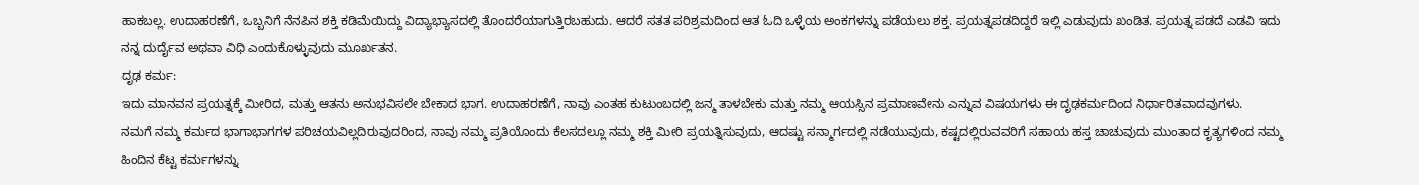ಹಾಕಬಲ್ಲ. ಉದಾಹರಣೆಗೆ, ಒಬ್ಬನಿಗೆ ನೆನಪಿನ ಶಕ್ತಿ ಕಡಿಮೆಯಿದ್ದು ವಿದ್ಯಾಭ್ಯಾಸದಲ್ಲಿ ತೊಂದರೆಯಾಗುತ್ತಿರಬಹುದು. ಆದರೆ ಸತತ ಪರಿಶ್ರಮದಿಂದ ಆತ ಓದಿ ಒಳ್ಳೆಯ ಅಂಕಗಳನ್ನು ಪಡೆಯಲು ಶಕ್ತ. ಪ್ರಯತ್ನಪಡದಿದ್ದರೆ ಇಲ್ಲಿ ಎಡುವುದು ಖಂಡಿತ. ಪ್ರಯತ್ನ ಪಡದೆ ಎಡವಿ ಇದು ನನ್ನ ದುರ್ದೈವ ಅಥವಾ ವಿಧಿ ಎಂದುಕೊಳ್ಳುವುದು ಮೂರ್ಖತನ.
ದೃಢ ಕರ್ಮ:
ಇದು ಮಾನವನ ಪ್ರಯತ್ನಕ್ಕೆ ಮೀರಿದ, ಮತ್ತು ಆತನು ಅನುಭವಿಸಲೇ ಬೇಕಾದ ಭಾಗ. ಉದಾಹರಣೆಗೆ, ನಾವು ಎಂತಹ ಕುಟುಂಬದಲ್ಲಿ ಜನ್ಮ ತಾಳಬೇಕು ಮತ್ತು ನಮ್ಮ ಆಯಸ್ಸಿನ ಪ್ರಮಾಣವೇನು ಎನ್ನುವ ವಿಷಯಗಳು ಈ ದೃಢಕರ್ಮದಿಂದ ನಿರ್ಧಾರಿತವಾದವುಗಳು.
ನಮಗೆ ನಮ್ಮ ಕರ್ಮದ ಭಾಗಾಭಾಗಗಳ ಪರಿಚಯವಿಲ್ಲದಿರುವುದರಿಂದ, ನಾವು ನಮ್ಮ ಪ್ರತಿಯೊಂದು ಕೆಲಸದಲ್ಲೂ ನಮ್ಮ ಶಕ್ತಿ ಮೀರಿ ಪ್ರಯತ್ನಿಸುವುದು, ಆದಷ್ಟು ಸನ್ಮಾರ್ಗದಲ್ಲಿ ನಡೆಯುವುದು, ಕಷ್ಟದಲ್ಲಿರುವವರಿಗೆ ಸಹಾಯ ಹಸ್ತ ಚಾಚುವುದು ಮುಂತಾದ ಕೃತ್ಯಗಳಿಂದ ನಮ್ಮ ಹಿಂದಿನ ಕೆಟ್ಟ ಕರ್ಮಗಳನ್ನು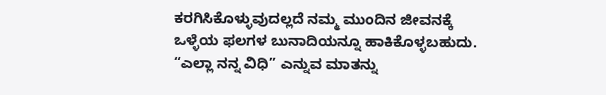ಕರಗಿಸಿಕೊಳ್ಳುವುದಲ್ಲದೆ ನಮ್ಮ ಮುಂದಿನ ಜೀವನಕ್ಕೆ ಒಳ್ಳೆಯ ಫಲಗಳ ಬುನಾದಿಯನ್ನೂ ಹಾಕಿಕೊಳ್ಳಬಹುದು. “ಎಲ್ಲಾ ನನ್ನ ವಿಧಿ” ಎನ್ನುವ ಮಾತನ್ನು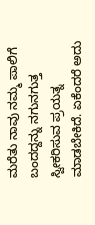ಮರೆತು ನಾವು ನಮ್ಮ ಪಾಲಿಗೆ ಬಂದದ್ದನ್ನು ನಗುನಗುತ್ತ ಸ್ವೀಕರಿಸುವ ಪ್ರಯತ್ನ ಮಾಡಬೇಕಿದೆ. ಏಕೆಂದರೆ ಅದು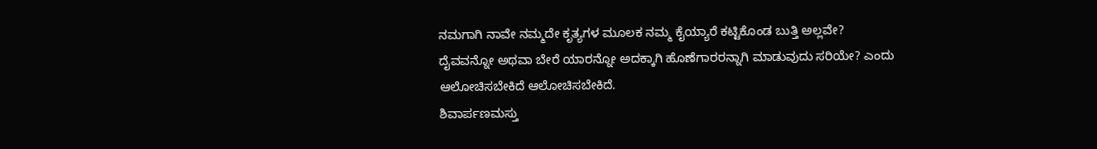ನಮಗಾಗಿ ನಾವೇ ನಮ್ಮದೇ ಕೃತ್ಯಗಳ ಮೂಲಕ ನಮ್ಮ ಕೈಯ್ಯಾರೆ ಕಟ್ಟಿಕೊಂಡ ಬುತ್ತಿ ಅಲ್ಲವೇ? ದೈವವನ್ನೋ ಅಥವಾ ಬೇರೆ ಯಾರನ್ನೋ ಅದಕ್ಕಾಗಿ ಹೊಣೆಗಾರರನ್ನಾಗಿ ಮಾಡುವುದು ಸರಿಯೇ? ಎಂದು ಆಲೋಚಿಸಬೇಕಿದೆ ಆಲೋಚಿಸಬೇಕಿದೆ.
ಶಿವಾರ್ಪಣಮಸ್ತು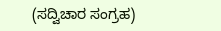(ಸದ್ವಿಚಾರ ಸಂಗ್ರಹ)